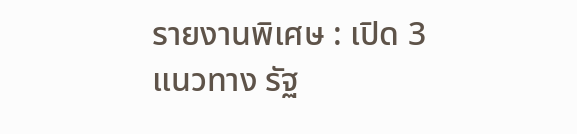รายงานพิเศษ : เปิด 3 แนวทาง รัฐ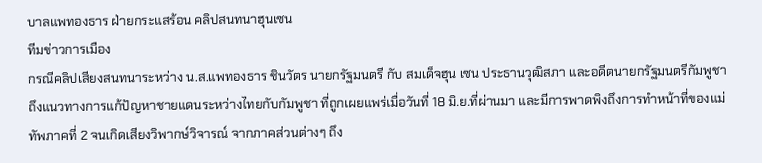บาลแพทองธาร ฝ่ายกระแสร้อน คลิปสนทนาฮุนเซน
ทีมข่าวการเมือง
กรณีคลิปเสียงสนทนาระหว่าง น.ส.แพทองธาร ชินวัตร นายกรัฐมนตรี กับ สมเด็จฮุน เซน ประธานวุฒิสภา และอดีตนายกรัฐมนตรีกัมพูชา ถึงแนวทางการแก้ปัญหาชายแดนระหว่างไทยกับกัมพูชา ที่ถูกเผยแพร่เมื่อวันที่ 18 มิ.ย.ที่ผ่านมา และมีการพาดพิงถึงการทำหน้าที่ของแม่ทัพภาคที่ 2 จนเกิดเสียงวิพากษ์วิจารณ์ จากภาคส่วนต่างๆ ถึง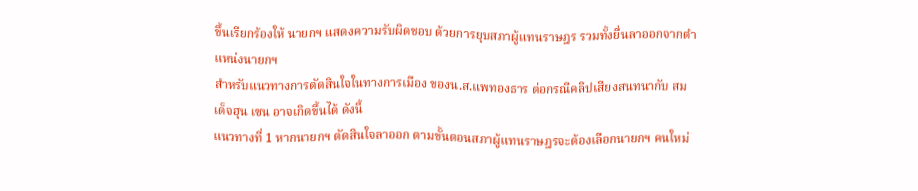ขึ้นเรียกร้องให้ นายกฯ แสดงความรับผิดชอบ ด้วยการยุบสภาผู้แทนราษฎร รวมทั้งยื่นลาออกจากตำแหน่งนายกฯ
สำหรับแนวทางการตัดสินใจในทางการเมือง ของน.ส.แพทองธาร ต่อกรณีคลิปเสียงสนทนากับ สมเด็จฮุน เซน อาจเกิดขึ้นได้ ดังนี้
แนวทางที่ 1 หากนายกฯ ตัดสินใจลาออก ตามขั้นตอนสภาผู้แทนราษฎรจะต้องเลือกนายกฯ คนใหม่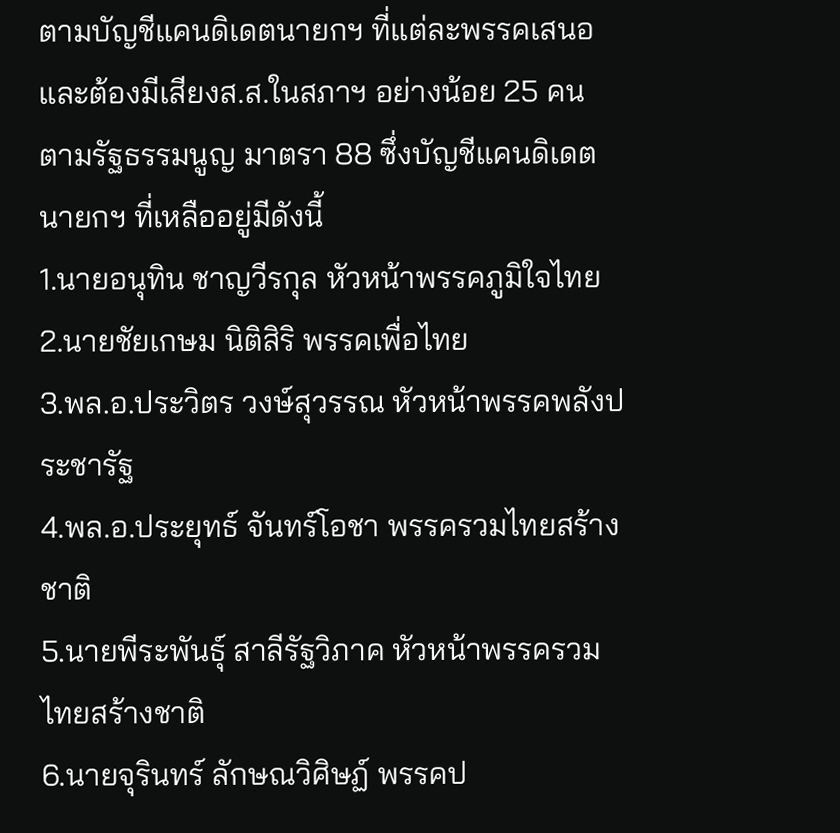ตามบัญชีแคนดิเดตนายกฯ ที่แต่ละพรรคเสนอ และต้องมีเสียงส.ส.ในสภาฯ อย่างน้อย 25 คน
ตามรัฐธรรมนูญ มาตรา 88 ซึ่งบัญชีแคนดิเดตนายกฯ ที่เหลืออยู่มีดังนี้
1.นายอนุทิน ชาญวีรกุล หัวหน้าพรรคภูมิใจไทย
2.นายชัยเกษม นิติสิริ พรรคเพื่อไทย
3.พล.อ.ประวิตร วงษ์สุวรรณ หัวหน้าพรรคพลังประชารัฐ
4.พล.อ.ประยุทธ์ จันทร์โอชา พรรครวมไทยสร้างชาติ
5.นายพีระพันธุ์ สาลีรัฐวิภาค หัวหน้าพรรครวมไทยสร้างชาติ
6.นายจุรินทร์ ลักษณวิศิษฏ์ พรรคป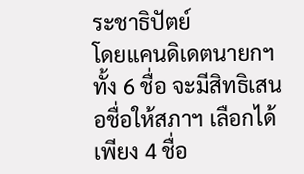ระชาธิปัตย์
โดยแคนดิเดตนายกฯ ทั้ง 6 ชื่อ จะมีสิทธิเสนอชื่อให้สภาฯ เลือกได้เพียง 4 ชื่อ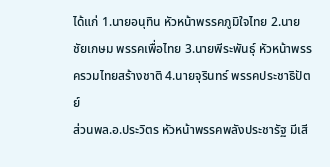ได้แก่ 1.นายอนุทิน หัวหน้าพรรคภูมิใจไทย 2.นายชัยเกษม พรรคเพื่อไทย 3.นายพีระพันธุ์ หัวหน้าพรรครวมไทยสร้างชาติ 4.นายจุรินทร์ พรรคประชาธิปัตย์
ส่วนพล.อ.ประวิตร หัวหน้าพรรคพลังประชารัฐ มีเสี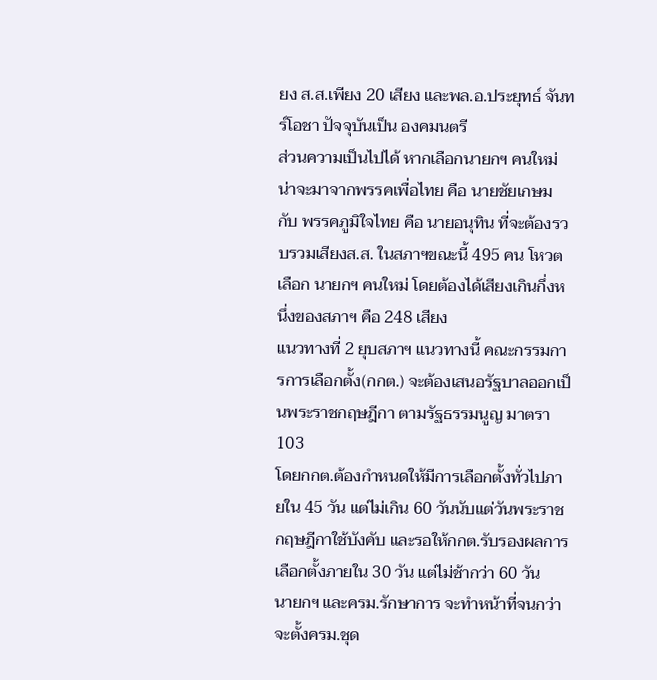ยง ส.ส.เพียง 20 เสียง และพล.อ.ประยุทธ์ จันทร์โอชา ปัจจุบันเป็น องคมนตรี
ส่วนความเป็นไปได้ หากเลือกนายกฯ คนใหม่ น่าจะมาจากพรรคเพื่อไทย คือ นายชัยเกษม กับ พรรคภูมิใจไทย คือ นายอนุทิน ที่จะต้องรวบรวมเสียงส.ส. ในสภาฯขณะนี้ 495 คน โหวตเลือก นายกฯ คนใหม่ โดยต้องได้เสียงเกินกึ่งหนึ่งของสภาฯ คือ 248 เสียง
แนวทางที่ 2 ยุบสภาฯ แนวทางนี้ คณะกรรมการการเลือกตั้ง(กกต.) จะต้องเสนอรัฐบาลออกเป็นพระราชกฤษฎีกา ตามรัฐธรรมนูญ มาตรา 103
โดยกกต.ต้องกำหนดให้มีการเลือกตั้งทั่วไปภายใน 45 วัน แต่ไม่เกิน 60 วันนับแต่วันพระราชกฤษฎีกาใช้บังคับ และรอให้กกต.รับรองผลการเลือกตั้งภายใน 30 วัน แต่ไม่ช้ากว่า 60 วัน
นายกฯ และครม.รักษาการ จะทำหน้าที่จนกว่าจะตั้งครม.ชุด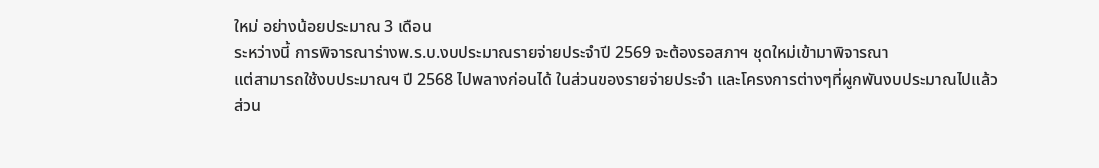ใหม่ อย่างน้อยประมาณ 3 เดือน
ระหว่างนี้ การพิจารณาร่างพ.ร.บ.งบประมาณรายจ่ายประจำปี 2569 จะต้องรอสภาฯ ชุดใหม่เข้ามาพิจารณา
แต่สามารถใช้งบประมาณฯ ปี 2568 ไปพลางก่อนได้ ในส่วนของรายจ่ายประจำ และโครงการต่างๆที่ผูกพันงบประมาณไปแล้ว
ส่วน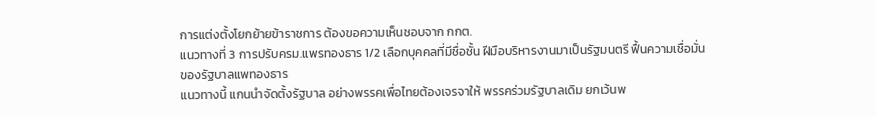การแต่งตั้งโยกย้ายข้าราชการ ต้องขอความเห็นชอบจาก กกต.
แนวทางที่ 3 การปรับครม.แพรทองธาร 1/2 เลือกบุคคลที่มีชื่อชั้น ฝีมือบริหารงานมาเป็นรัฐมนตรี ฟื้นความเชื่อมั่นของรัฐบาลแพทองธาร
แนวทางนี้ แกนนำจัดตั้งรัฐบาล อย่างพรรคเพื่อไทยต้องเจรจาให้ พรรคร่วมรัฐบาลเดิม ยกเว้นพ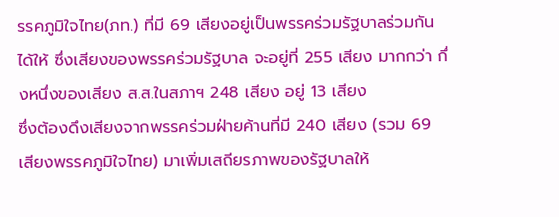รรคภูมิใจไทย(ภท.) ที่มี 69 เสียงอยู่เป็นพรรคร่วมรัฐบาลร่วมกันได้ให้ ซึ่งเสียงของพรรคร่วมรัฐบาล จะอยู่ที่ 255 เสียง มากกว่า กึ่งหนึ่งของเสียง ส.ส.ในสภาฯ 248 เสียง อยู่ 13 เสียง
ซึ่งต้องดึงเสียงจากพรรคร่วมฝ่ายค้านที่มี 240 เสียง (รวม 69 เสียงพรรคภูมิใจไทย) มาเพิ่มเสถียรภาพของรัฐบาลให้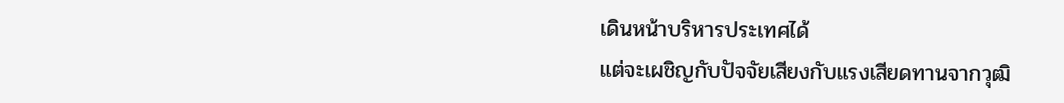เดินหน้าบริหารประเทศได้
แต่จะเผชิญกับปัจจัยเสียงกับแรงเสียดทานจากวุฒิ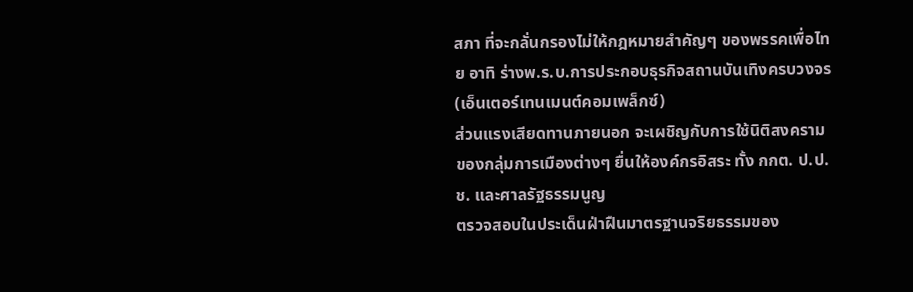สภา ที่จะกลั่นกรองไม่ให้กฎหมายสำคัญๆ ของพรรคเพื่อไทย อาทิ ร่างพ.ร.บ.การประกอบธุรกิจสถานบันเทิงครบวงจร (เอ็นเตอร์เทนเมนต์คอมเพล็กซ์)
ส่วนแรงเสียดทานภายนอก จะเผชิญกับการใช้นิติสงคราม ของกลุ่มการเมืองต่างๆ ยื่นให้องค์กรอิสระ ทั้ง กกต. ป.ป.ช. และศาลรัฐธรรมนูญ
ตรวจสอบในประเด็นฝ่าฝืนมาตรฐานจริยธรรมของ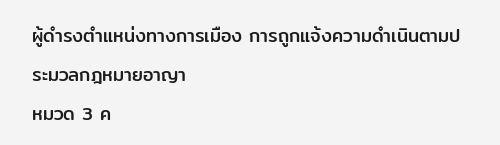ผู้ดำรงตำแหน่งทางการเมือง การถูกแจ้งความดำเนินตามประมวลกฎหมายอาญา
หมวด 3 ค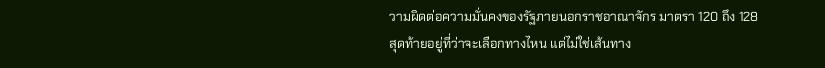วามผิดต่อความมั่นคงของรัฐภายนอกราชอาณาจักร มาตรา 120 ถึง 128
สุดท้ายอยู่ที่ว่าจะเลือกทางไหน แต่ไม่ใช่เส้นทาง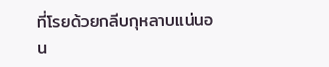ที่โรยด้วยกลีบกุหลาบแน่นอน